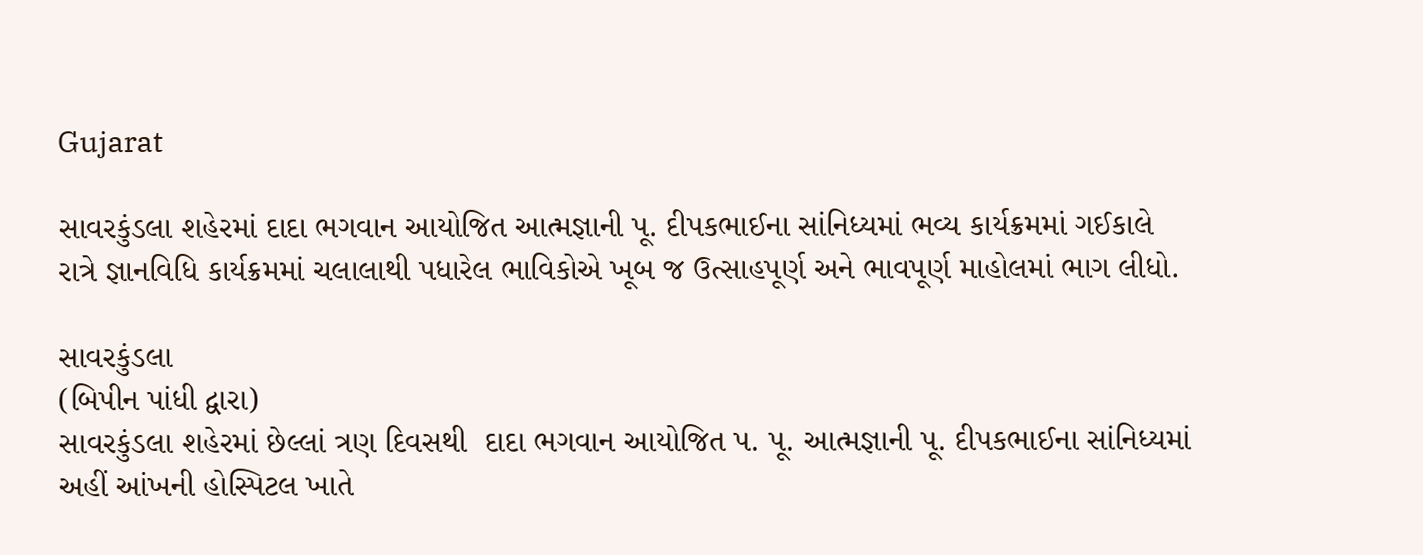Gujarat

સાવરકુંડલા શહેરમાં દાદા ભગવાન આયોજિત આત્મજ્ઞાની પૂ. દીપકભાઈના સાંનિધ્યમાં ભવ્ય કાર્યક્રમમાં ગઈકાલે રાત્રે જ્ઞાનવિધિ કાર્યક્રમમાં ચલાલાથી પધારેલ ભાવિકોએ ખૂબ જ ઉત્સાહપૂર્ણ અને ભાવપૂર્ણ માહોલમાં ભાગ લીધો.

સાવરકુંડલા
(બિપીન પાંધી દ્વારા)
સાવરકુંડલા શહેરમાં છેલ્લાં ત્રણ દિવસથી  દાદા ભગવાન આયોજિત પ. પૂ. આત્મજ્ઞાની પૂ. દીપકભાઈના સાંનિધ્યમાં અહીં આંખની હોસ્પિટલ ખાતે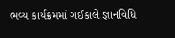ભવ્ય કાર્યક્રમમાં ગઈકાલે જ્ઞાનવિધિ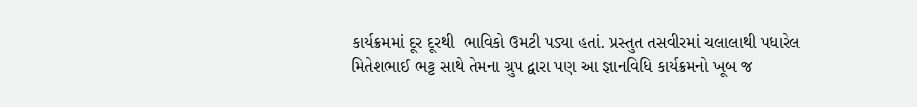કાર્યક્રમમાં દૂર દૂરથી  ભાવિકો ઉમટી પડ્યા હતાં. પ્રસ્તુત તસવીરમાં ચલાલાથી પધારેલ મિતેશભાઈ ભટ્ટ સાથે તેમના ગ્રુપ દ્વારા પણ આ જ્ઞાનવિધિ કાર્યક્રમનો ખૂબ જ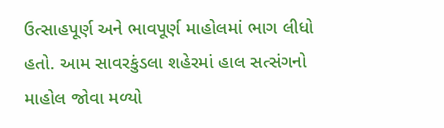ઉત્સાહપૂર્ણ અને ભાવપૂર્ણ માહોલમાં ભાગ લીધો હતો. આમ સાવરકુંડલા શહેરમાં હાલ સત્સંગનો માહોલ જોવા મળ્યો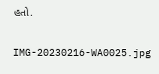હતો.

IMG-20230216-WA0025.jpg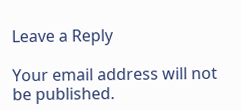Leave a Reply

Your email address will not be published.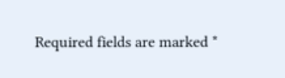Required fields are marked *